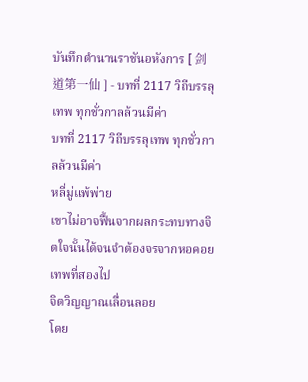บันทึกตำนานราชันอหังการ [ 剑道第一仙 ] - บทที่ 2117 วิถีบรรลุเทพ ทุกชั่วกาลล้วนมีค่า
บทที่ 2117 วิถีบรรลุเทพ ทุกชั่วกาลล้วนมีค่า
หลี่มู่แพ้พ่าย
เขาไม่อาจฟื้นจากผลกระทบทางจิตใจนั้นได้จนจำต้องจรจากหอคอยเทพที่สองไป
จิตวิญญาณเลื่อนลอย
โดย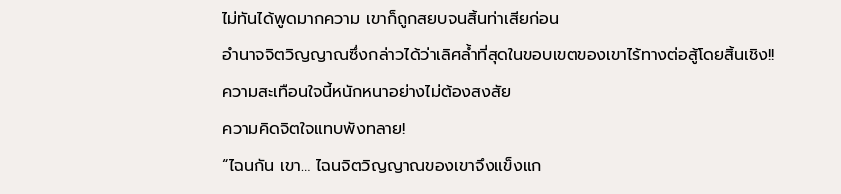ไม่ทันได้พูดมากความ เขาก็ถูกสยบจนสิ้นท่าเสียก่อน
อำนาจจิตวิญญาณซึ่งกล่าวได้ว่าเลิศล้ำที่สุดในขอบเขตของเขาไร้ทางต่อสู้โดยสิ้นเชิง!!
ความสะเทือนใจนี้หนักหนาอย่างไม่ต้องสงสัย
ความคิดจิตใจแทบพังทลาย!
“ไฉนกัน เขา… ไฉนจิตวิญญาณของเขาจึงแข็งแก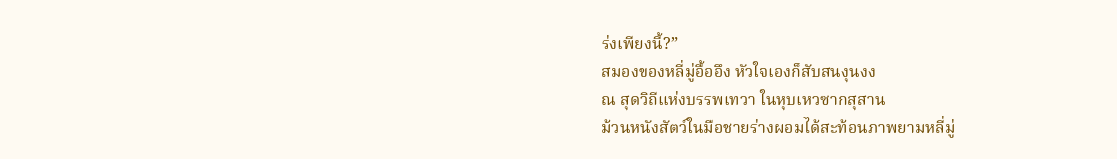ร่งเพียงนี้?”
สมองของหลี่มู่อื้ออึง หัวใจเองก็สับสนงุนงง
ณ สุดวิถีแห่งบรรพเทวา ในหุบเหวซากสุสาน
ม้วนหนังสัตว์ในมือชายร่างผอมได้สะท้อนภาพยามหลี่มู่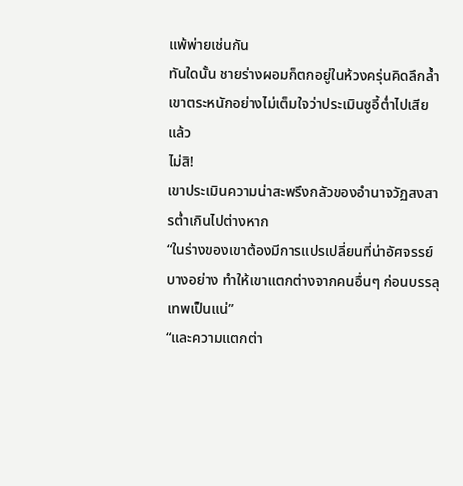แพ้พ่ายเช่นกัน
ทันใดนั้น ชายร่างผอมก็ตกอยู่ในห้วงครุ่นคิดลึกล้ำ
เขาตระหนักอย่างไม่เต็มใจว่าประเมินซูอี้ต่ำไปเสียแล้ว
ไม่สิ!
เขาประเมินความน่าสะพรึงกลัวของอำนาจวัฏสงสารต่ำเกินไปต่างหาก
“ในร่างของเขาต้องมีการแปรเปลี่ยนที่น่าอัศจรรย์บางอย่าง ทำให้เขาแตกต่างจากคนอื่นๆ ก่อนบรรลุเทพเป็นแน่”
“และความแตกต่า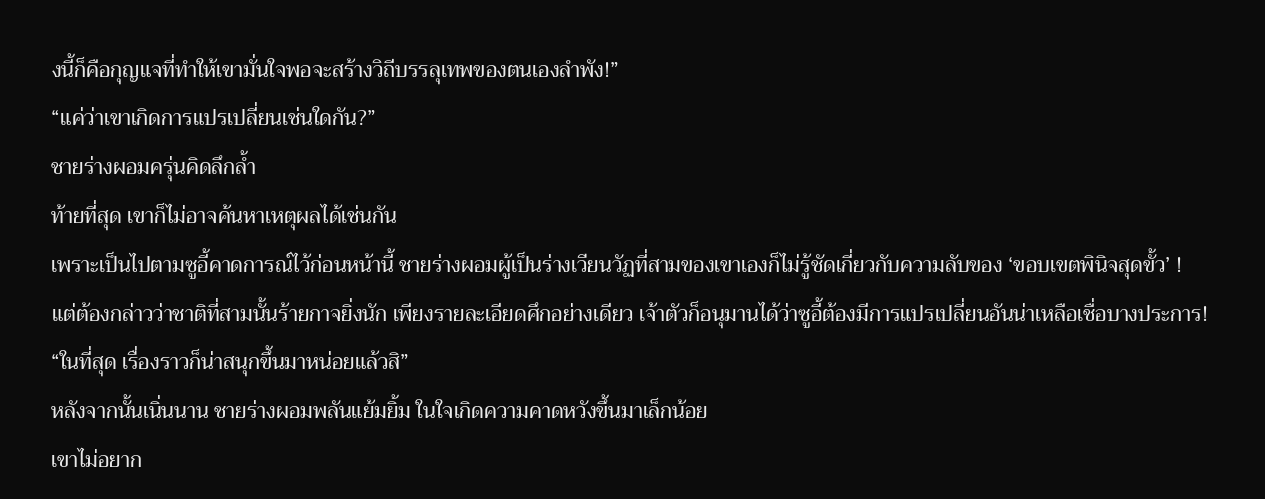งนี้ก็คือกุญแจที่ทำให้เขามั่นใจพอจะสร้างวิถีบรรลุเทพของตนเองลำพัง!”
“แค่ว่าเขาเกิดการแปรเปลี่ยนเช่นใดกัน?”
ชายร่างผอมครุ่นคิดลึกล้ำ
ท้ายที่สุด เขาก็ไม่อาจค้นหาเหตุผลได้เช่นกัน
เพราะเป็นไปตามซูอี้คาดการณ์ไว้ก่อนหน้านี้ ชายร่างผอมผู้เป็นร่างเวียนวัฏที่สามของเขาเองก็ไม่รู้ชัดเกี่ยวกับความลับของ ‘ขอบเขตพินิจสุดขั้ว’ !
แต่ต้องกล่าวว่าชาติที่สามนั้นร้ายกาจยิ่งนัก เพียงรายละเอียดศึกอย่างเดียว เจ้าตัวก็อนุมานได้ว่าซูอี้ต้องมีการแปรเปลี่ยนอันน่าเหลือเชื่อบางประการ!
“ในที่สุด เรื่องราวก็น่าสนุกขึ้นมาหน่อยแล้วสิ”
หลังจากนั้นเนิ่นนาน ชายร่างผอมพลันแย้มยิ้ม ในใจเกิดความคาดหวังขึ้นมาเล็กน้อย
เขาไม่อยาก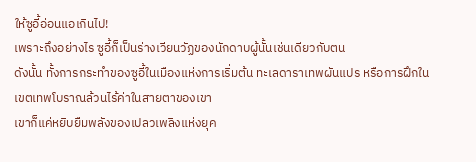ให้ซูอี้อ่อนแอเกินไป!
เพราะถึงอย่างไร ซูอี้ก็เป็นร่างเวียนวัฏของนักดาบผู้นั้นเช่นเดียวกับตน
ดังนั้น ทั้งการกระทำของซูอี้ในเมืองแห่งการเริ่มต้น ทะเลดาราเทพผันแปร หรือการฝึกในเขตเทพโบราณล้วนไร้ค่าในสายตาของเขา
เขาก็แค่หยิบยืมพลังของเปลวเพลิงแห่งยุค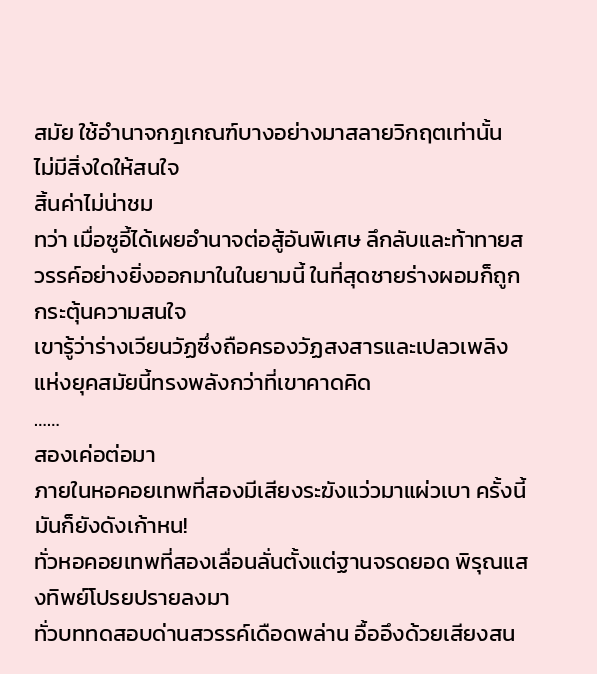สมัย ใช้อำนาจกฎเกณฑ์บางอย่างมาสลายวิกฤตเท่านั้น
ไม่มีสิ่งใดให้สนใจ
สิ้นค่าไม่น่าชม
ทว่า เมื่อซูอี้ได้เผยอำนาจต่อสู้อันพิเศษ ลึกลับและท้าทายสวรรค์อย่างยิ่งออกมาในในยามนี้ ในที่สุดชายร่างผอมก็ถูกกระตุ้นความสนใจ
เขารู้ว่าร่างเวียนวัฏซึ่งถือครองวัฏสงสารและเปลวเพลิงแห่งยุคสมัยนี้ทรงพลังกว่าที่เขาคาดคิด
……
สองเค่อต่อมา
ภายในหอคอยเทพที่สองมีเสียงระฆังแว่วมาแผ่วเบา ครั้งนี้มันก็ยังดังเก้าหน!
ทั่วหอคอยเทพที่สองเลื่อนลั่นตั้งแต่ฐานจรดยอด พิรุณแสงทิพย์โปรยปรายลงมา
ทั่วบททดสอบด่านสวรรค์เดือดพล่าน อื้ออึงด้วยเสียงสน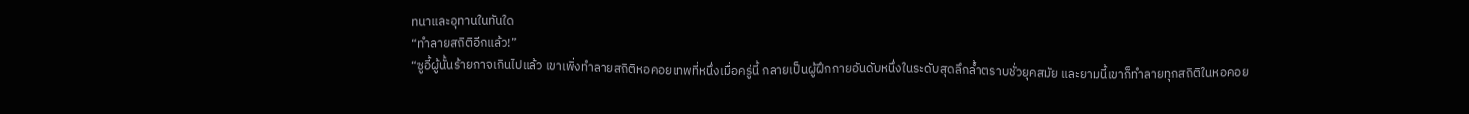ทนาและอุทานในทันใด
“ทำลายสถิติอีกแล้ว!”
“ซูอี้ผู้นั้นร้ายกาจเกินไปแล้ว เขาเพิ่งทำลายสถิติหอคอยเทพที่หนึ่งเมื่อครู่นี้ กลายเป็นผู้ฝึกกายอันดับหนึ่งในระดับสุดลึกล้ำตราบชั่วยุคสมัย และยามนี้เขาก็ทำลายทุกสถิติในหอคอย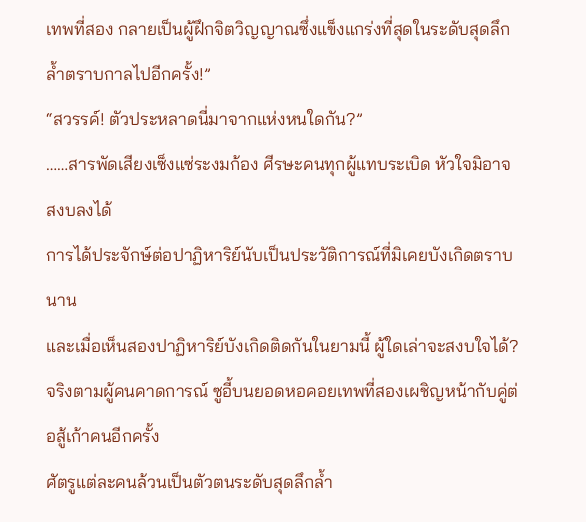เทพที่สอง กลายเป็นผู้ฝึกจิตวิญญาณซึ่งแข็งแกร่งที่สุดในระดับสุดลึกล้ำตราบกาลไปอีกครั้ง!”
“สวรรค์! ตัวประหลาดนี่มาจากแห่งหนใดกัน?”
……สารพัดเสียงเซ็งแซ่ระงมก้อง ศีรษะคนทุกผู้แทบระเบิด หัวใจมิอาจสงบลงได้
การได้ประจักษ์ต่อปาฏิหาริย์นับเป็นประวัติการณ์ที่มิเคยบังเกิดตราบนาน
และเมื่อเห็นสองปาฏิหาริย์บังเกิดติดกันในยามนี้ ผู้ใดเล่าจะสงบใจได้?
จริงตามผู้คนคาดการณ์ ซูอี้บนยอดหอคอยเทพที่สองเผชิญหน้ากับคู่ต่อสู้เก้าคนอีกครั้ง
ศัตรูแต่ละคนล้วนเป็นตัวตนระดับสุดลึกล้ำ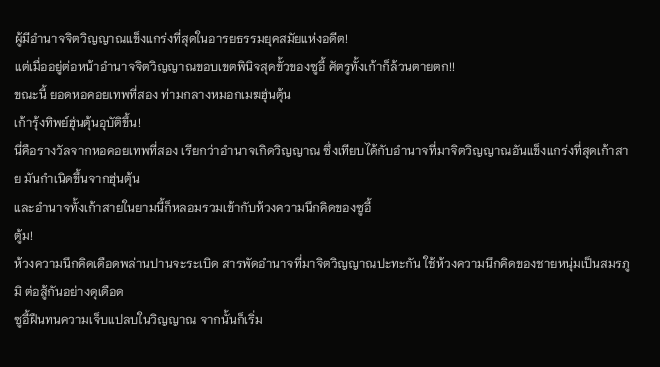ผู้มีอำนาจจิตวิญญาณแข็งแกร่งที่สุดในอารยธรรมยุคสมัยแห่งอดีต!
แต่เมื่ออยู่ต่อหน้าอำนาจจิตวิญญาณขอบเขตพินิจสุดขั้วของซูอี้ ศัตรูทั้งเก้าก็ล้วนตายตก!!
ขณะนี้ ยอดหอคอยเทพที่สอง ท่ามกลางหมอกเมฆฮุ่นตุ้น
เก้ารุ้งทิพย์ฮุ่นตุ้นอุบัติขึ้น!
นี่คือรางวัลจากหอคอยเทพที่สอง เรียกว่าอำนาจเกิดวิญญาณ ซึ่งเทียบได้กับอำนาจที่มาจิตวิญญาณอันแข็งแกร่งที่สุดเก้าสาย มันกำเนิดขึ้นจากฮุ่นตุ้น
และอำนาจทั้งเก้าสายในยามนี้ก็หลอมรวมเข้ากับห้วงความนึกคิดของซูอี้
ตู้ม!
ห้วงความนึกคิดเดือดพล่านปานจะระเบิด สารพัดอำนาจที่มาจิตวิญญาณปะทะกัน ใช้ห้วงความนึกคิดของชายหนุ่มเป็นสมรภูมิ ต่อสู้กันอย่างดุเดือด
ซูอี้ฝืนทนความเจ็บแปลบในวิญญาณ จากนั้นก็เริ่ม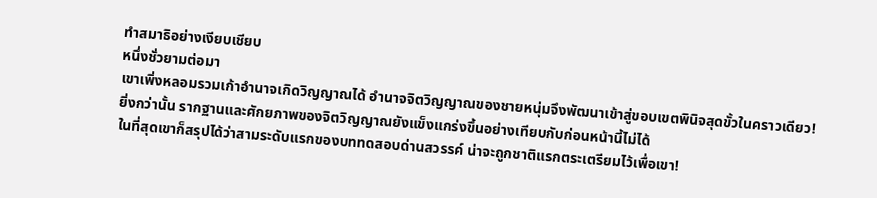ทำสมาธิอย่างเงียบเชียบ
หนึ่งชั่วยามต่อมา
เขาเพิ่งหลอมรวมเก้าอำนาจเกิดวิญญาณได้ อำนาจจิตวิญญาณของชายหนุ่มจึงพัฒนาเข้าสู่ขอบเขตพินิจสุดขั้วในคราวเดียว!
ยิ่งกว่านั้น รากฐานและศักยภาพของจิตวิญญาณยังแข็งแกร่งขึ้นอย่างเทียบกับก่อนหน้านี้ไม่ได้
ในที่สุดเขาก็สรุปได้ว่าสามระดับแรกของบททดสอบด่านสวรรค์ น่าจะถูกชาติแรกตระเตรียมไว้เพื่อเขา!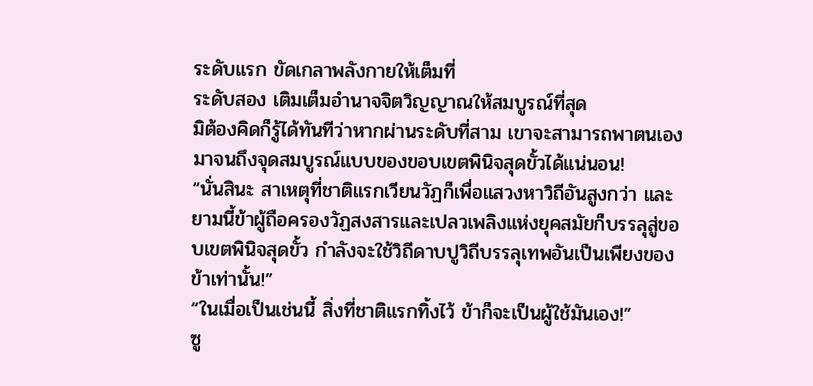ระดับแรก ขัดเกลาพลังกายให้เต็มที่
ระดับสอง เติมเต็มอำนาจจิตวิญญาณให้สมบูรณ์ที่สุด
มิต้องคิดก็รู้ได้ทันทีว่าหากผ่านระดับที่สาม เขาจะสามารถพาตนเองมาจนถึงจุดสมบูรณ์แบบของขอบเขตพินิจสุดขั้วได้แน่นอน!
“นั่นสินะ สาเหตุที่ชาติแรกเวียนวัฏก็เพื่อแสวงหาวิถีอันสูงกว่า และยามนี้ข้าผู้ถือครองวัฏสงสารและเปลวเพลิงแห่งยุคสมัยก็บรรลุสู่ขอบเขตพินิจสุดขั้ว กำลังจะใช้วิถีดาบปูวิถีบรรลุเทพอันเป็นเพียงของข้าเท่านั้น!”
“ในเมื่อเป็นเช่นนี้ สิ่งที่ชาติแรกทิ้งไว้ ข้าก็จะเป็นผู้ใช้มันเอง!”
ซู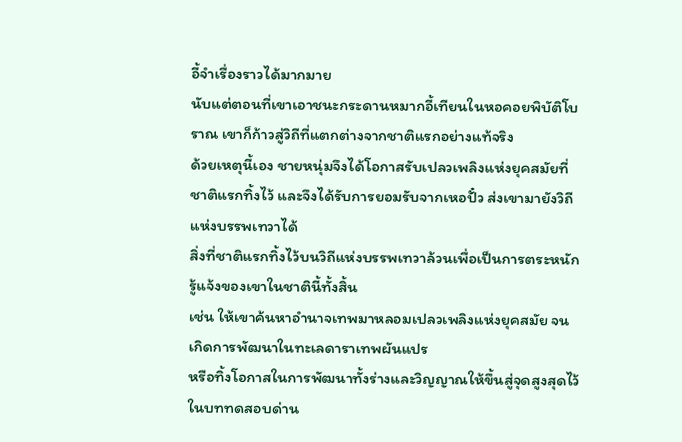อี้จำเรื่องราวได้มากมาย
นับแต่ตอนที่เขาเอาชนะกระดานหมากอี้เทียนในหอคอยพิบัติโบราณ เขาก็ก้าวสู่วิถีที่แตกต่างจากชาติแรกอย่างแท้จริง
ด้วยเหตุนี้เอง ชายหนุ่มจึงได้โอกาสรับเปลวเพลิงแห่งยุคสมัยที่ชาติแรกทิ้งไว้ และจึงได้รับการยอมรับจากเหอปั๋ว ส่งเขามายังวิถีแห่งบรรพเทวาได้
สิ่งที่ชาติแรกทิ้งไว้บนวิถีแห่งบรรพเทวาล้วนเพื่อเป็นการตระหนักรู้แจ้งของเขาในชาตินี้ทั้งสิ้น
เช่น ให้เขาค้นหาอำนาจเทพมาหลอมเปลวเพลิงแห่งยุคสมัย จนเกิดการพัฒนาในทะเลดาราเทพผันแปร
หรือทิ้งโอกาสในการพัฒนาทั้งร่างและวิญญาณให้ขึ้นสู่จุดสูงสุดไว้ในบททดสอบด่าน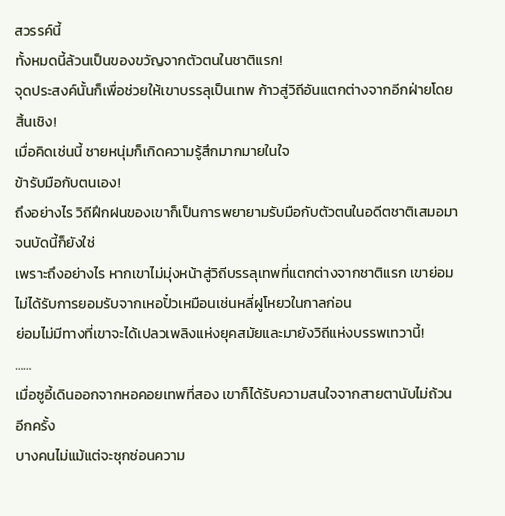สวรรค์นี้
ทั้งหมดนี้ล้วนเป็นของขวัญจากตัวตนในชาติแรก!
จุดประสงค์นั้นก็เพื่อช่วยให้เขาบรรลุเป็นเทพ ก้าวสู่วิถีอันแตกต่างจากอีกฝ่ายโดยสิ้นเชิง!
เมื่อคิดเช่นนี้ ชายหนุ่มก็เกิดความรู้สึกมากมายในใจ
ข้ารับมือกับตนเอง!
ถึงอย่างไร วิถีฝึกฝนของเขาก็เป็นการพยายามรับมือกับตัวตนในอดีตชาติเสมอมา
จนบัดนี้ก็ยังใช่
เพราะถึงอย่างไร หากเขาไม่มุ่งหน้าสู่วิถีบรรลุเทพที่แตกต่างจากชาติแรก เขาย่อมไม่ได้รับการยอมรับจากเหอปั๋วเหมือนเช่นหลี่ฝูโหยวในกาลก่อน
ย่อมไม่มีทางที่เขาจะได้เปลวเพลิงแห่งยุคสมัยและมายังวิถีแห่งบรรพเทวานี้!
……
เมื่อซูอี้เดินออกจากหอคอยเทพที่สอง เขาก็ได้รับความสนใจจากสายตานับไม่ถ้วนอีกครั้ง
บางคนไม่แม้แต่จะซุกซ่อนความ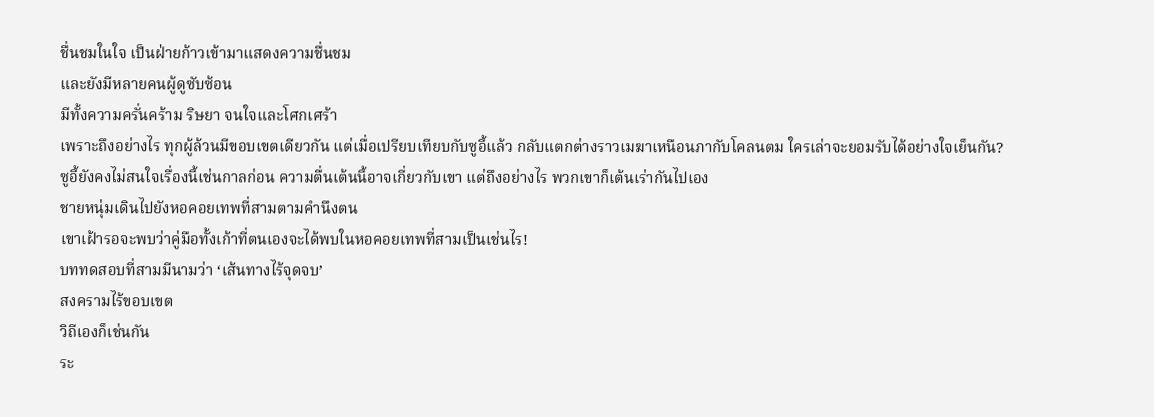ชื่นชมในใจ เป็นฝ่ายก้าวเข้ามาแสดงความชื่นชม
และยังมีหลายคนผู้ดูซับซ้อน
มีทั้งความครั่นคร้าม ริษยา จนใจและโศกเศร้า
เพราะถึงอย่างไร ทุกผู้ล้วนมีขอบเขตเดียวกัน แต่เมื่อเปรียบเทียบกับซูอี้แล้ว กลับแตกต่างราวเมฆาเหนือนภากับโคลนตม ใครเล่าจะยอมรับได้อย่างใจเย็นกัน?
ซูอี้ยังคงไม่สนใจเรื่องนี้เช่นกาลก่อน ความตื่นเต้นนี้อาจเกี่ยวกับเขา แต่ถึงอย่างไร พวกเขาก็เต้นเร่ากันไปเอง
ชายหนุ่มเดินไปยังหอคอยเทพที่สามตามคำนึงตน
เขาเฝ้ารอจะพบว่าคู่มือทั้งเก้าที่ตนเองจะได้พบในหอคอยเทพที่สามเป็นเช่นไร!
บททดสอบที่สามมีนามว่า ‘เส้นทางไร้จุดจบ’
สงครามไร้ขอบเขต
วิถีเองก็เช่นกัน
ระ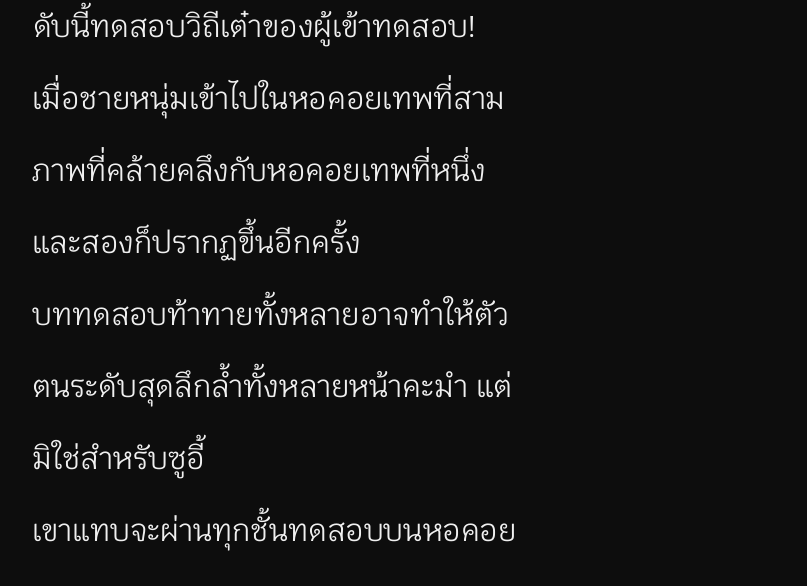ดับนี้ทดสอบวิถีเต๋าของผู้เข้าทดสอบ!
เมื่อชายหนุ่มเข้าไปในหอคอยเทพที่สาม ภาพที่คล้ายคลึงกับหอคอยเทพที่หนึ่งและสองก็ปรากฏขึ้นอีกครั้ง
บททดสอบท้าทายทั้งหลายอาจทำให้ตัวตนระดับสุดลึกล้ำทั้งหลายหน้าคะมำ แต่มิใช่สำหรับซูอี้
เขาแทบจะผ่านทุกชั้นทดสอบบนหอคอย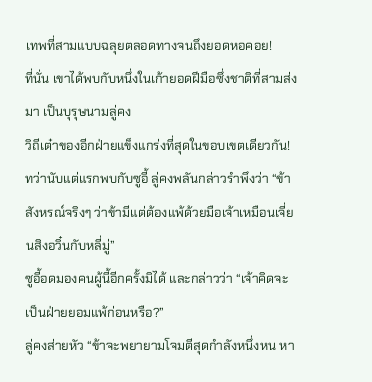เทพที่สามแบบฉลุยตลอดทางจนถึงยอดหอคอย!
ที่นั่น เขาได้พบกับหนึ่งในเก้ายอดฝีมือซึ่งชาติที่สามส่งมา เป็นบุรุษนามลู่คง
วิถีเต๋าของอีกฝ่ายแข็งแกร่งที่สุดในขอบเขตเดียวกัน!
ทว่านับแต่แรกพบกับซูอี้ ลู่คงพลันกล่าวรำพึงว่า “ข้าสังหรณ์จริงๆ ว่าข้ามีแต่ต้องแพ้ด้วยมือเจ้าเหมือนเจี่ยนสิงอวิ๋นกับหลี่มู่”
ซูอี้อดมองคนผู้นี้อีกครั้งมิได้ และกล่าวว่า “เจ้าคิดจะเป็นฝ่ายยอมแพ้ก่อนหรือ?”
ลู่คงส่ายหัว “ข้าจะพยายามโจมตีสุดกำลังหนึ่งหน หา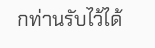กท่านรับไว้ได้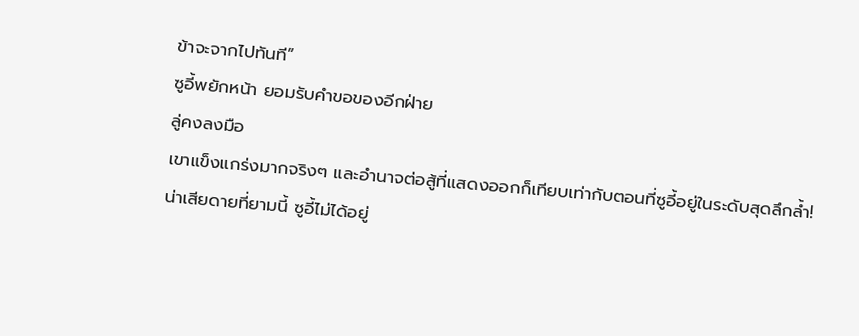ข้าจะจากไปทันที”
ซูอี้พยักหน้า ยอมรับคำขอของอีกฝ่าย
ลู่คงลงมือ
เขาแข็งแกร่งมากจริงๆ และอำนาจต่อสู้ที่แสดงออกก็เทียบเท่ากับตอนที่ซูอี้อยู่ในระดับสุดลึกล้ำ!
น่าเสียดายที่ยามนี้ ซูอี้ไม่ได้อยู่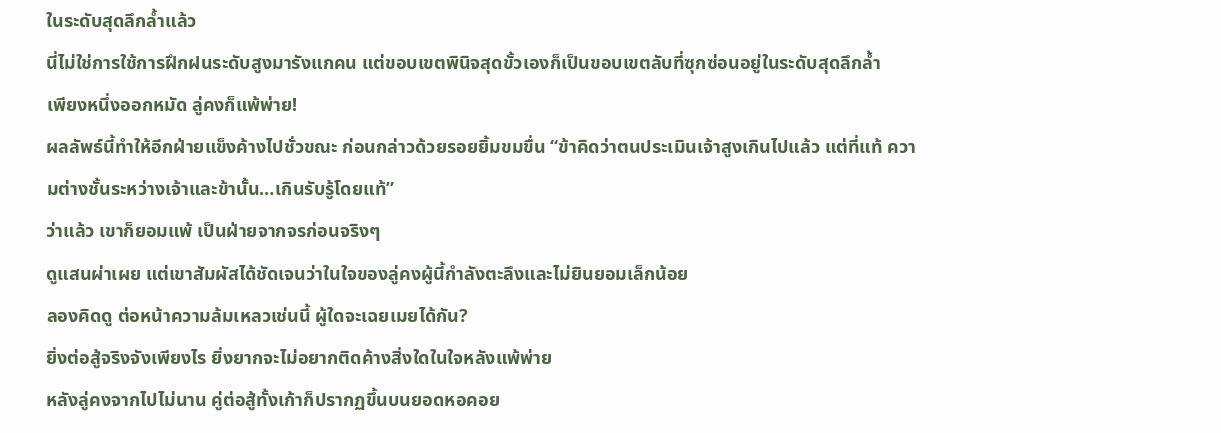ในระดับสุดลึกล้ำแล้ว
นี่ไม่ใช่การใช้การฝึกฝนระดับสูงมารังแกคน แต่ขอบเขตพินิจสุดขั้วเองก็เป็นขอบเขตลับที่ซุกซ่อนอยู่ในระดับสุดลึกล้ำ
เพียงหนึ่งออกหมัด ลู่คงก็แพ้พ่าย!
ผลลัพธ์นี้ทำให้อีกฝ่ายแข็งค้างไปชั่วขณะ ก่อนกล่าวด้วยรอยยิ้มขมขื่น “ข้าคิดว่าตนประเมินเจ้าสูงเกินไปแล้ว แต่ที่แท้ ความต่างชั้นระหว่างเจ้าและข้านั้น…เกินรับรู้โดยแท้”
ว่าแล้ว เขาก็ยอมแพ้ เป็นฝ่ายจากจรก่อนจริงๆ
ดูแสนผ่าเผย แต่เขาสัมผัสได้ชัดเจนว่าในใจของลู่คงผู้นี้กำลังตะลึงและไม่ยินยอมเล็กน้อย
ลองคิดดู ต่อหน้าความล้มเหลวเช่นนี้ ผู้ใดจะเฉยเมยได้กัน?
ยิ่งต่อสู้จริงจังเพียงไร ยิ่งยากจะไม่อยากติดค้างสิ่งใดในใจหลังแพ้พ่าย
หลังลู่คงจากไปไม่นาน คู่ต่อสู้ทั้งเก้าก็ปรากฏขึ้นบนยอดหอคอย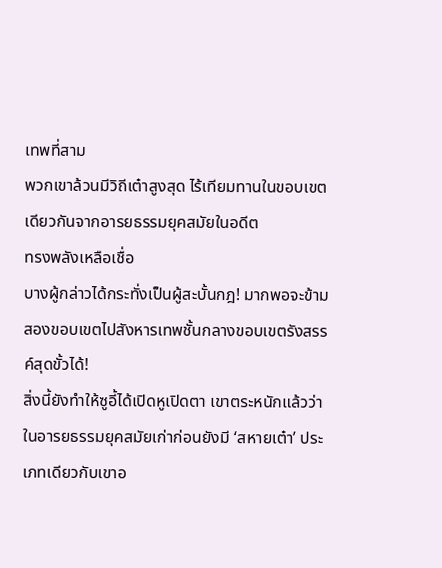เทพที่สาม
พวกเขาล้วนมีวิถีเต๋าสูงสุด ไร้เทียมทานในขอบเขตเดียวกันจากอารยธรรมยุคสมัยในอดีต
ทรงพลังเหลือเชื่อ
บางผู้กล่าวได้กระทั่งเป็นผู้สะบั้นกฎ! มากพอจะข้ามสองขอบเขตไปสังหารเทพชั้นกลางขอบเขตรังสรรค์สุดขั้วได้!
สิ่งนี้ยังทำให้ซูอี้ได้เปิดหูเปิดตา เขาตระหนักแล้วว่าในอารยธรรมยุคสมัยเก่าก่อนยังมี ‘สหายเต๋า’ ประเภทเดียวกับเขาอ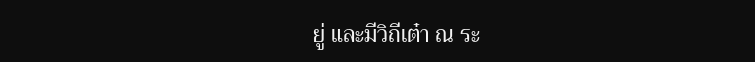ยู่ และมีวิถีเต๋า ณ ระ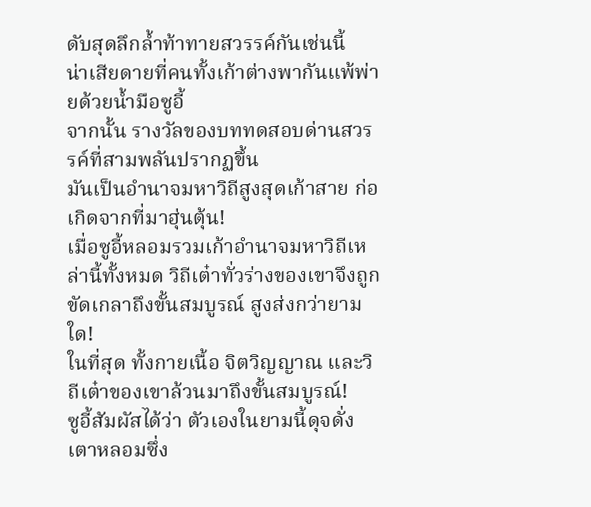ดับสุดลึกล้ำท้าทายสวรรค์กันเช่นนี้
น่าเสียดายที่คนทั้งเก้าต่างพากันแพ้พ่ายด้วยน้ำมือซูอี้
จากนั้น รางวัลของบททดสอบด่านสวรรค์ที่สามพลันปรากฏขึ้น
มันเป็นอำนาจมหาวิถีสูงสุดเก้าสาย ก่อเกิดจากที่มาฮุ่นตุ้น!
เมื่อซูอี้หลอมรวมเก้าอำนาจมหาวิถีเหล่านี้ทั้งหมด วิถีเต๋าทั่วร่างของเขาจึงถูกขัดเกลาถึงขั้นสมบูรณ์ สูงส่งกว่ายามใด!
ในที่สุด ทั้งกายเนื้อ จิตวิญญาณ และวิถีเต๋าของเขาล้วนมาถึงขั้นสมบูรณ์!
ซูอี้สัมผัสได้ว่า ตัวเองในยามนี้ดุจดั่งเตาหลอมซึ่ง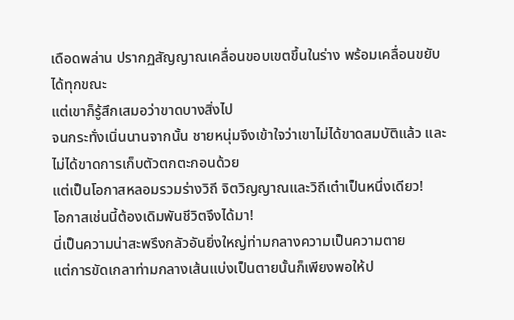เดือดพล่าน ปรากฏสัญญาณเคลื่อนขอบเขตขึ้นในร่าง พร้อมเคลื่อนขยับได้ทุกขณะ
แต่เขาก็รู้สึกเสมอว่าขาดบางสิ่งไป
จนกระทั่งเนิ่นนานจากนั้น ชายหนุ่มจึงเข้าใจว่าเขาไม่ได้ขาดสมบัติแล้ว และไม่ได้ขาดการเก็บตัวตกตะกอนด้วย
แต่เป็นโอกาสหลอมรวมร่างวิถี จิตวิญญาณและวิถีเต๋าเป็นหนึ่งเดียว!
โอกาสเช่นนี้ต้องเดิมพันชีวิตจึงได้มา!
นี่เป็นความน่าสะพรึงกลัวอันยิ่งใหญ่ท่ามกลางความเป็นความตาย
แต่การขัดเกลาท่ามกลางเส้นแบ่งเป็นตายนั้นก็เพียงพอให้ป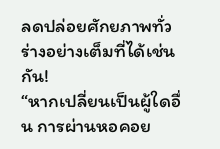ลดปล่อยศักยภาพทั่วร่างอย่างเต็มที่ได้เช่นกัน!
“หากเปลี่ยนเป็นผู้ใดอื่น การผ่านหอคอย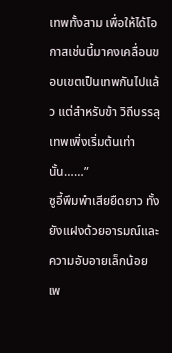เทพทั้งสาม เพื่อให้ได้โอกาสเช่นนี้มาคงเคลื่อนขอบเขตเป็นเทพกันไปแล้ว แต่สำหรับข้า วิถีบรรลุเทพเพิ่งเริ่มต้นเท่านั้น……”
ซูอี้พึมพำเสียยืดยาว ทั้งยังแฝงด้วยอารมณ์และความอับอายเล็กน้อย
เพ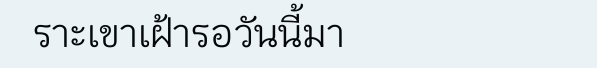ราะเขาเฝ้ารอวันนี้มา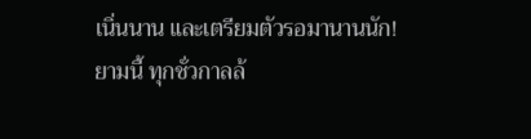เนิ่นนาน และเตรียมตัวรอมานานนัก!
ยามนี้ ทุกชั่วกาลล้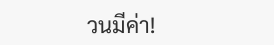วนมีค่า!